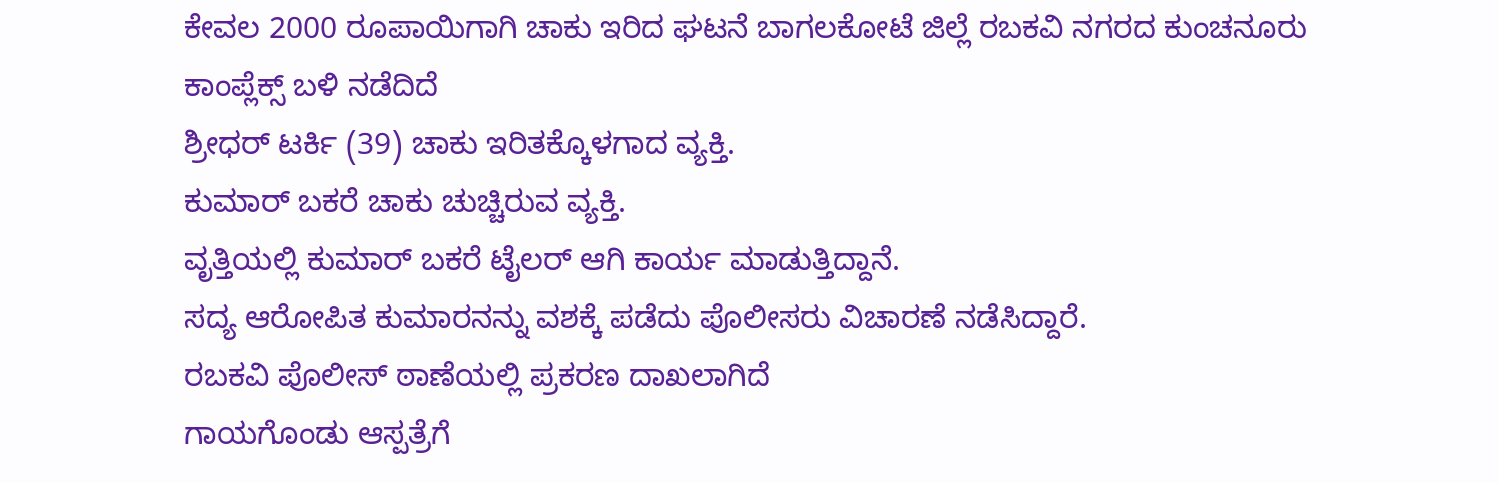ಕೇವಲ 2000 ರೂಪಾಯಿಗಾಗಿ ಚಾಕು ಇರಿದ ಘಟನೆ ಬಾಗಲಕೋಟೆ ಜಿಲ್ಲೆ ರಬಕವಿ ನಗರದ ಕುಂಚನೂರು ಕಾಂಪ್ಲೆಕ್ಸ್ ಬಳಿ ನಡೆದಿದೆ
ಶ್ರೀಧರ್ ಟರ್ಕಿ (39) ಚಾಕು ಇರಿತಕ್ಕೊಳಗಾದ ವ್ಯಕ್ತಿ.
ಕುಮಾರ್ ಬಕರೆ ಚಾಕು ಚುಚ್ಚಿರುವ ವ್ಯಕ್ತಿ.
ವೃತ್ತಿಯಲ್ಲಿ ಕುಮಾರ್ ಬಕರೆ ಟೈಲರ್ ಆಗಿ ಕಾರ್ಯ ಮಾಡುತ್ತಿದ್ದಾನೆ.
ಸದ್ಯ ಆರೋಪಿತ ಕುಮಾರನನ್ನು ವಶಕ್ಕೆ ಪಡೆದು ಪೊಲೀಸರು ವಿಚಾರಣೆ ನಡೆಸಿದ್ದಾರೆ.
ರಬಕವಿ ಪೊಲೀಸ್ ಠಾಣೆಯಲ್ಲಿ ಪ್ರಕರಣ ದಾಖಲಾಗಿದೆ
ಗಾಯಗೊಂಡು ಆಸ್ಪತ್ರೆಗೆ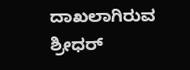ದಾಖಲಾಗಿರುವ ಶ್ರೀಧರ್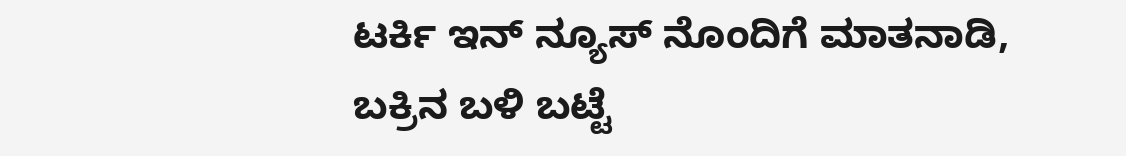ಟರ್ಕಿ ಇನ್ ನ್ಯೂಸ್ ನೊಂದಿಗೆ ಮಾತನಾಡಿ, ಬಕ್ರಿನ ಬಳಿ ಬಟ್ಟೆ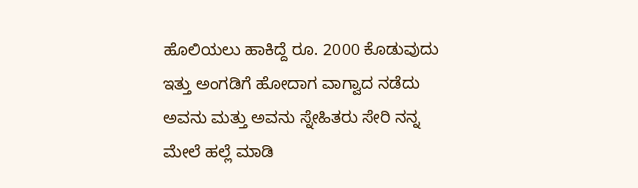ಹೊಲಿಯಲು ಹಾಕಿದ್ದೆ ರೂ. 2000 ಕೊಡುವುದು ಇತ್ತು ಅಂಗಡಿಗೆ ಹೋದಾಗ ವಾಗ್ವಾದ ನಡೆದು ಅವನು ಮತ್ತು ಅವನು ಸ್ನೇಹಿತರು ಸೇರಿ ನನ್ನ ಮೇಲೆ ಹಲ್ಲೆ ಮಾಡಿ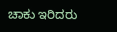ಚಾಕು ಇರಿದರು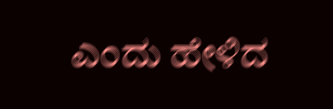ಎಂದು ಹೇಳಿದ